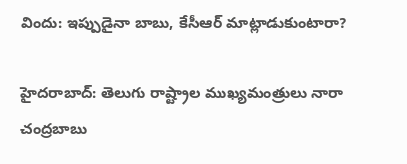విందు: ఇప్పుడైనా బాబు, కేసీఆర్ మాట్లాడుకుంటారా?

హైదరాబాద్: తెలుగు రాష్ట్రాల ముఖ్యమంత్రులు నారా చంద్రబాబు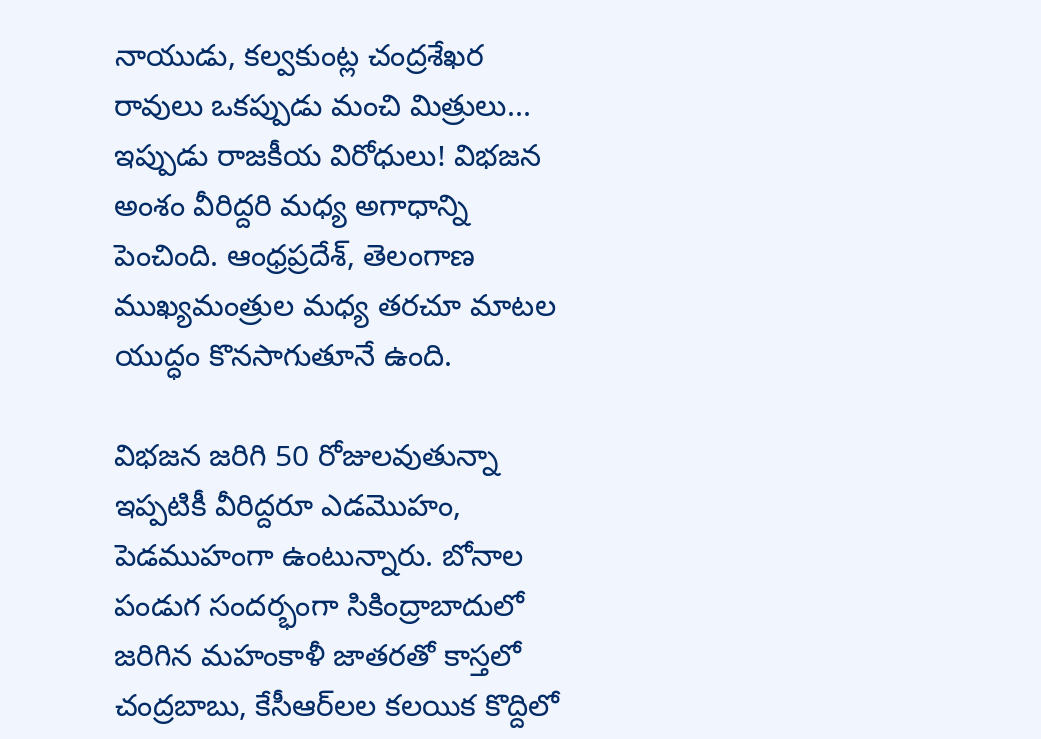నాయుడు, కల్వకుంట్ల చంద్రశేఖర రావులు ఒకప్పుడు మంచి మిత్రులు... ఇప్పుడు రాజకీయ విరోధులు! విభజన అంశం వీరిద్దరి మధ్య అగాధాన్ని పెంచింది. ఆంధ్రప్రదేశ్, తెలంగాణ ముఖ్యమంత్రుల మధ్య తరచూ మాటల యుద్ధం కొనసాగుతూనే ఉంది.

విభజన జరిగి 50 రోజులవుతున్నా ఇప్పటికీ వీరిద్దరూ ఎడమొహం, పెడముహంగా ఉంటున్నారు. బోనాల పండుగ సందర్భంగా సికింద్రాబాదులో జరిగిన మహంకాళీ జాతరతో కాస్తలో చంద్రబాబు, కేసీఆర్‌లల కలయిక కొద్దిలో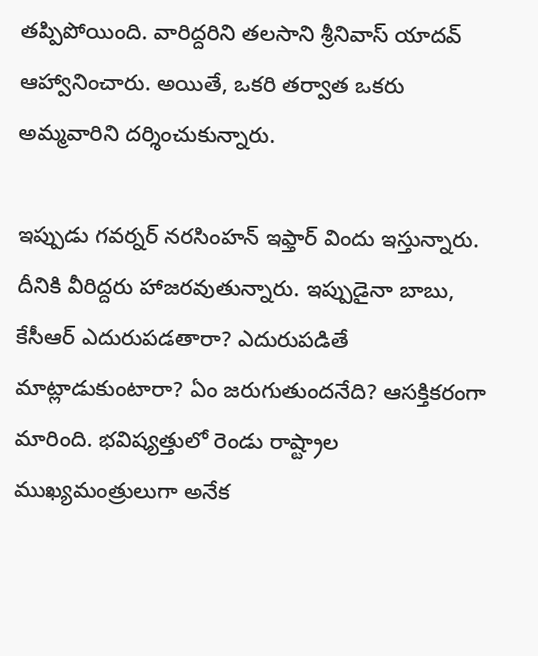తప్పిపోయింది. వారిద్దరిని తలసాని శ్రీనివాస్ యాదవ్ ఆహ్వానించారు. అయితే, ఒకరి తర్వాత ఒకరు అమ్మవారిని దర్శించుకున్నారు.

ఇప్పుడు గవర్నర్ నరసింహన్ ఇఫ్తార్ విందు ఇస్తున్నారు. దీనికి వీరిద్దరు హాజరవుతున్నారు. ఇప్పుడైనా బాబు, కేసీఆర్ ఎదురుపడతారా? ఎదురుపడితే మాట్లాడుకుంటారా? ఏం జరుగుతుందనేది? ఆసక్తికరంగా మారింది. భవిష్యత్తులో రెండు రాష్ట్రాల ముఖ్యమంత్రులుగా అనేక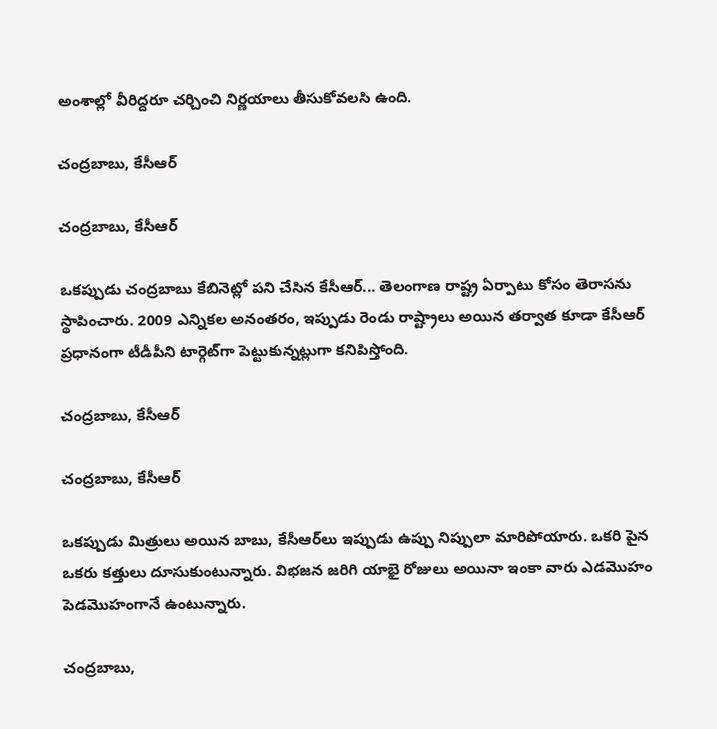అంశాల్లో వీరిద్దరూ చర్చించి నిర్ణయాలు తీసుకోవలసి ఉంది.

చంద్రబాబు, కేసీఆర్

చంద్రబాబు, కేసీఆర్

ఒకప్పుడు చంద్రబాబు కేబినెట్లో పని చేసిన కేసీఆర్... తెలంగాణ రాష్ట్ర ఏర్పాటు కోసం తెరాసను స్థాపించారు. 2009 ఎన్నికల అనంతరం, ఇప్పుడు రెండు రాష్ట్రాలు అయిన తర్వాత కూడా కేసీఆర్ ప్రధానంగా టీడీపీని టార్గెట్‌గా పెట్టుకున్నట్లుగా కనిపిస్తోంది.

చంద్రబాబు, కేసీఆర్

చంద్రబాబు, కేసీఆర్

ఒకప్పుడు మిత్రులు అయిన బాబు, కేసీఆర్‌లు ఇప్పుడు ఉప్పు నిప్పులా మారిపోయారు. ఒకరి పైన ఒకరు కత్తులు దూసుకుంటున్నారు. విభజన జరిగి యాభై రోజులు అయినా ఇంకా వారు ఎడమొహం పెడమొహంగానే ఉంటున్నారు.

చంద్రబాబు,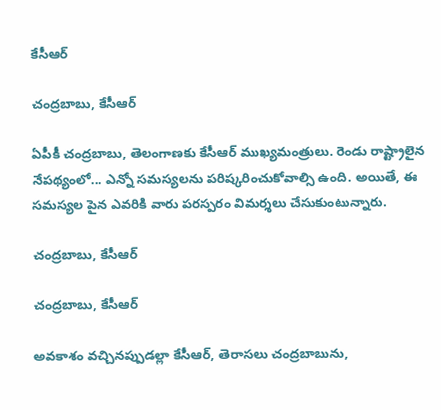కేసీఆర్

చంద్రబాబు, కేసీఆర్

ఏపీకీ చంద్రబాబు, తెలంగాణకు కేసీఆర్ ముఖ్యమంత్రులు. రెండు రాష్ట్రాలైన నేపథ్యంలో... ఎన్నో సమస్యలను పరిష్కరించుకోవాల్సి ఉంది. అయితే, ఈ సమస్యల పైన ఎవరికి వారు పరస్పరం విమర్శలు చేసుకుంటున్నారు.

చంద్రబాబు, కేసీఆర్

చంద్రబాబు, కేసీఆర్

అవకాశం వచ్చినప్పుడల్లా కేసీఆర్, తెరాసలు చంద్రబాబును,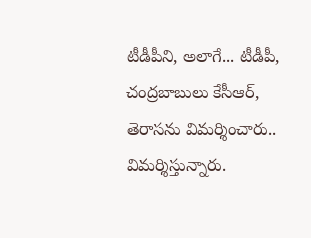టీడీపీని, అలాగే... టీడీపీ, చంద్రబాబులు కేసీఆర్, తెరాసను విమర్శించారు.. విమర్శిస్తున్నారు.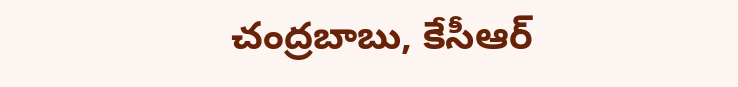చంద్రబాబు, కేసీఆర్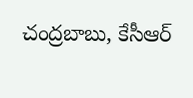చంద్రబాబు, కేసీఆర్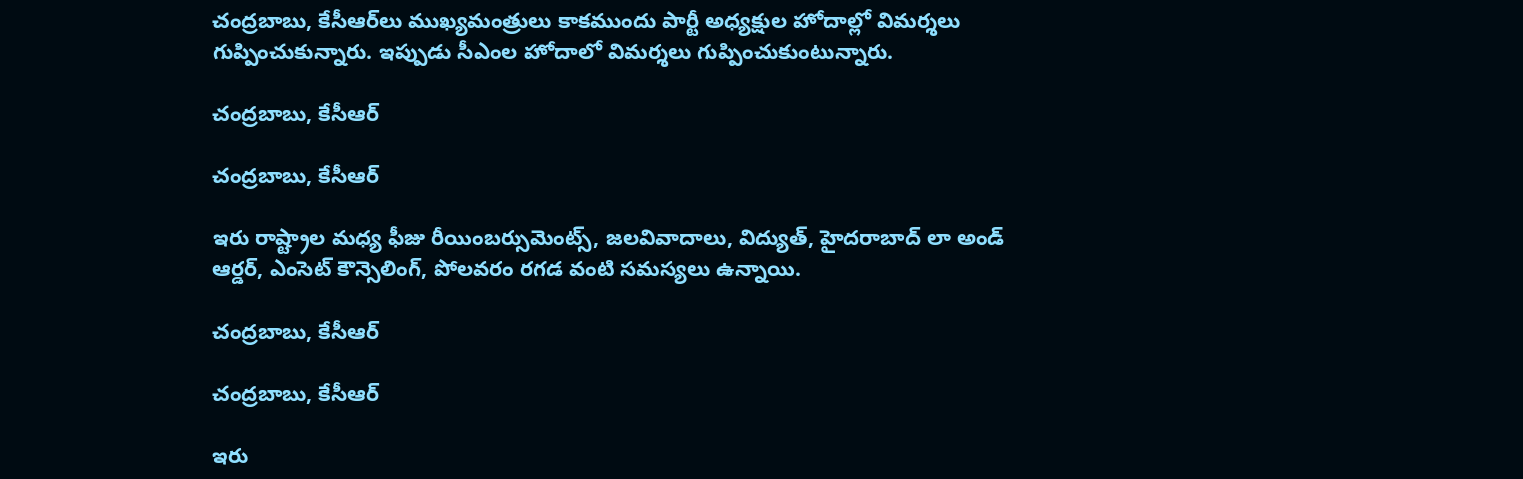చంద్రబాబు, కేసీఆర్‌లు ముఖ్యమంత్రులు కాకముందు పార్టీ అధ్యక్షుల హోదాల్లో విమర్శలు గుప్పించుకున్నారు. ఇప్పుడు సీఎంల హోదాలో విమర్శలు గుప్పించుకుంటున్నారు.

చంద్రబాబు, కేసీఆర్

చంద్రబాబు, కేసీఆర్

ఇరు రాష్ట్రాల మధ్య ఫీజు రీయింబర్సుమెంట్స్, జలవివాదాలు, విద్యుత్, హైదరాబాద్ లా అండ్ ఆర్డర్, ఎంసెట్ కౌన్సెలింగ్, పోలవరం రగడ వంటి సమస్యలు ఉన్నాయి.

చంద్రబాబు, కేసీఆర్

చంద్రబాబు, కేసీఆర్

ఇరు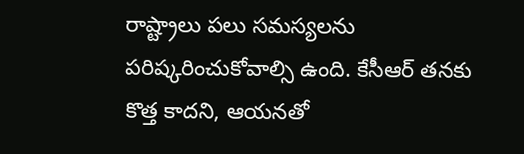రాష్ట్రాలు పలు సమస్యలను పరిష్కరించుకోవాల్సి ఉంది. కేసీఆర్ తనకు కొత్త కాదని, ఆయనతో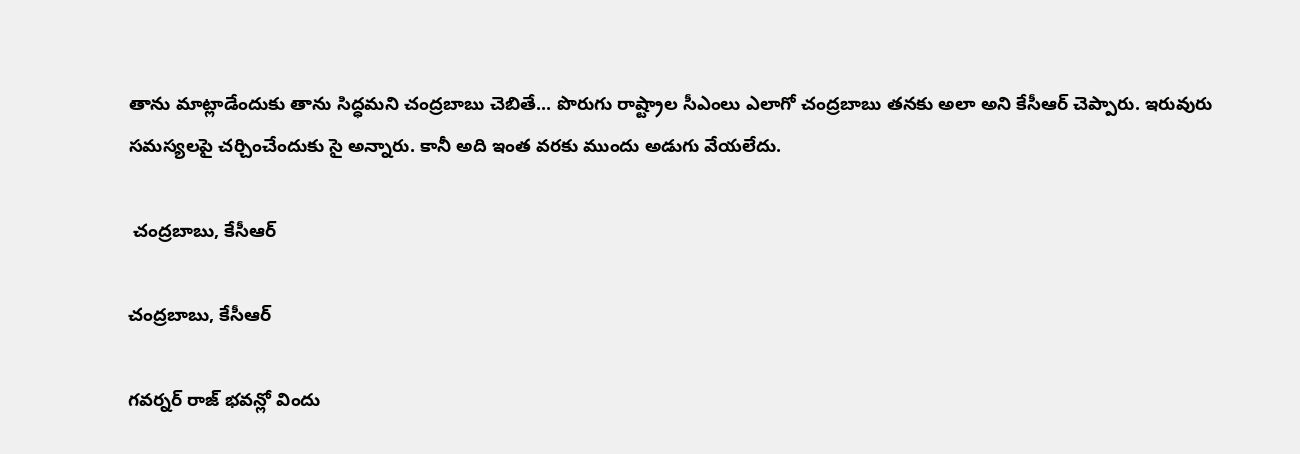తాను మాట్లాడేందుకు తాను సిద్ధమని చంద్రబాబు చెబితే... పొరుగు రాష్ట్రాల సీఎంలు ఎలాగో చంద్రబాబు తనకు అలా అని కేసీఆర్ చెప్పారు. ఇరువురు సమస్యలపై చర్చించేందుకు సై అన్నారు. కానీ అది ఇంత వరకు ముందు అడుగు వేయలేదు.

 చంద్రబాబు, కేసీఆర్

చంద్రబాబు, కేసీఆర్

గవర్నర్ రాజ్ భవన్లో విందు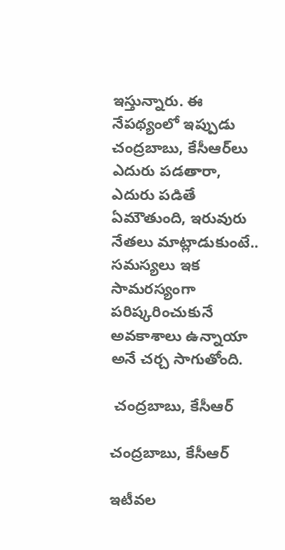ఇస్తున్నారు. ఈ నేపథ్యంలో ఇప్పుడు చంద్రబాబు, కేసీఆర్‌లు ఎదురు పడతారా, ఎదురు పడితే ఏమౌతుంది, ఇరువురు నేతలు మాట్లాడుకుంటే.. సమస్యలు ఇక సామరస్యంగా పరిష్కరించుకునే అవకాశాలు ఉన్నాయా అనే చర్చ సాగుతోంది.

 చంద్రబాబు, కేసీఆర్

చంద్రబాబు, కేసీఆర్

ఇటీవల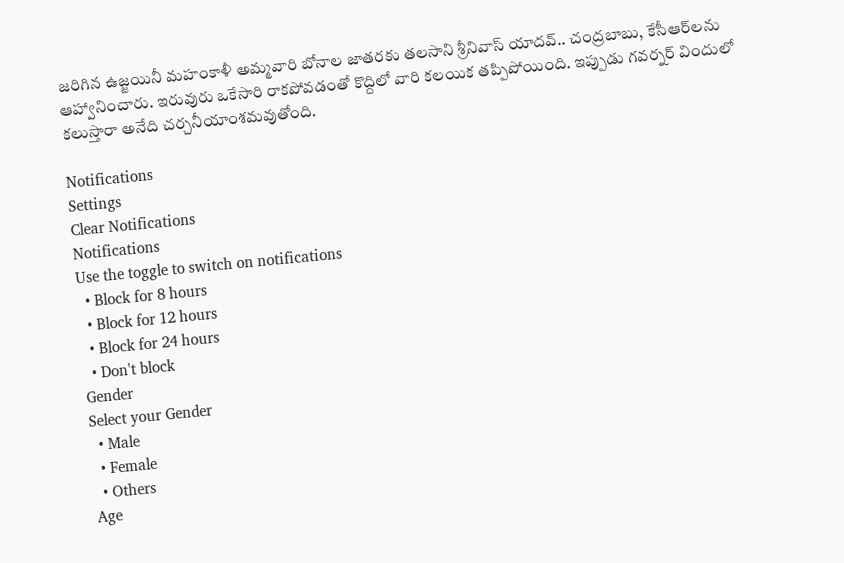జరిగిన ఉజ్జయినీ మహంకాళీ అమ్మవారి బోనాల జాతరకు తలసాని శ్రీనివాస్ యాదవ్.. చంద్రబాబు, కేసీఆర్‌లను ఆహ్వానించారు. ఇరువురు ఒకేసారి రాకపోవడంతో కొద్దిలో వారి కలయిక తప్పిపోయింది. ఇప్పుడు గవర్నర్ విందులో కలుస్తారా అనేది చర్చనీయాంశమవుతోంది.

Notifications
Settings
Clear Notifications
Notifications
Use the toggle to switch on notifications
  • Block for 8 hours
  • Block for 12 hours
  • Block for 24 hours
  • Don't block
Gender
Select your Gender
  • Male
  • Female
  • Others
Age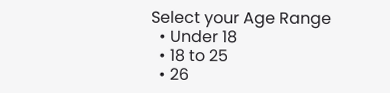Select your Age Range
  • Under 18
  • 18 to 25
  • 26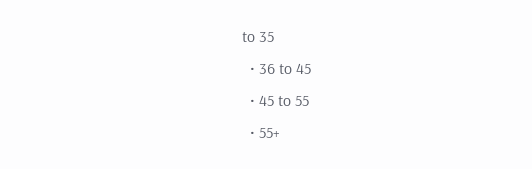to 35
  • 36 to 45
  • 45 to 55
  • 55+